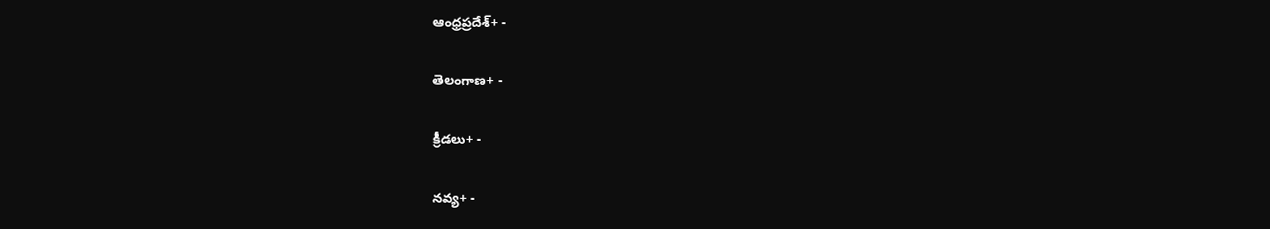ఆంధ్రప్రదేశ్+ -

తెలంగాణ+ -

క్రీడలు+ -

నవ్య+ -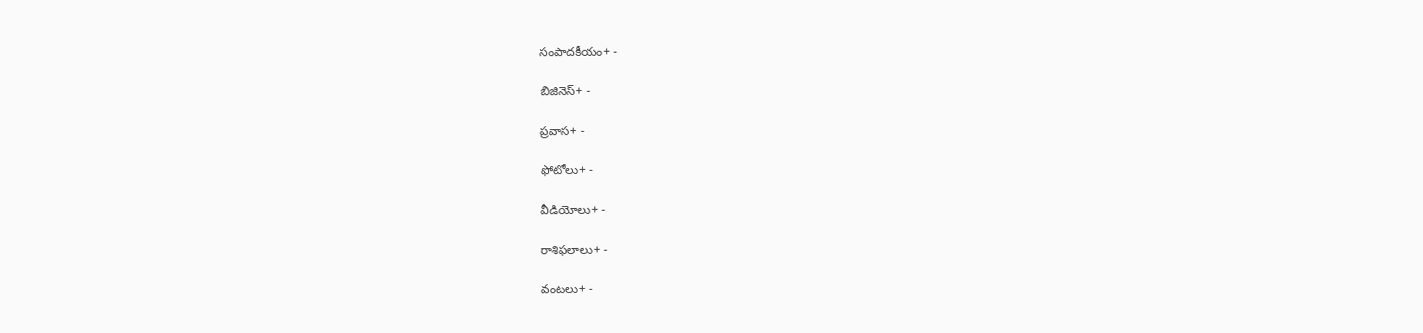సంపాదకీయం+ -

బిజినెస్+ -

ప్రవాస+ -

ఫోటోలు+ -

వీడియోలు+ -

రాశిఫలాలు+ -

వంటలు+ -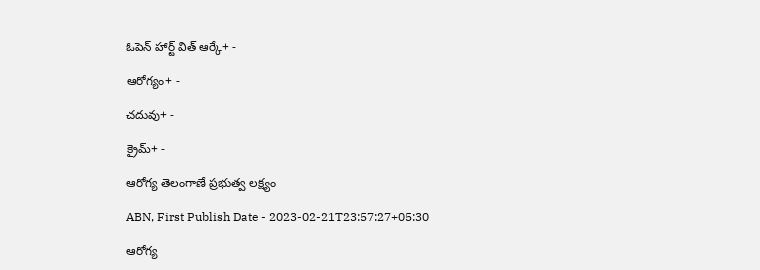ఓపెన్ హార్ట్ విత్ ఆర్కే+ -

ఆరోగ్యం+ -

చదువు+ -

క్రైమ్+ -

ఆరోగ్య తెలంగాణే ప్రభుత్వ లక్ష్యం

ABN, First Publish Date - 2023-02-21T23:57:27+05:30

ఆరోగ్య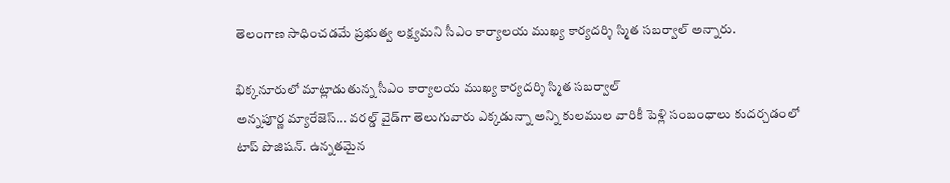తెలంగాణ సాధించడమే ప్రభుత్వ లక్ష్యమని సీఎం కార్యాలయ ముఖ్య కార్యదర్శి స్మిత సబర్వాల్‌ అన్నారు.

భిక్కనూరులో మాట్లాడుతున్న సీఎం కార్యాలయ ముఖ్య కార్యదర్శి స్మిత సబర్వాల్‌
అన్నపూర్ణ మ్యారేజెస్... వరల్డ్ వైడ్‌గా తెలుగువారు ఎక్కడున్నా అన్ని కులముల వారికీ పెళ్లి సంబంధాలు కుదర్చడంలో టాప్ పొజిషన్. ఉన్నతమైన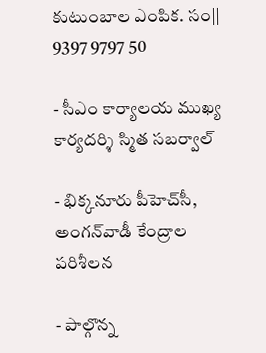కుటుంబాల ఎంపిక. సం|| 9397 9797 50

- సీఎం కార్యాలయ ముఖ్య కార్యదర్శి స్మిత సబర్వాల్‌

- భిక్కనూరు పీహెచ్‌సీ, అంగన్‌వాడీ కేంద్రాల పరిశీలన

- పాల్గొన్న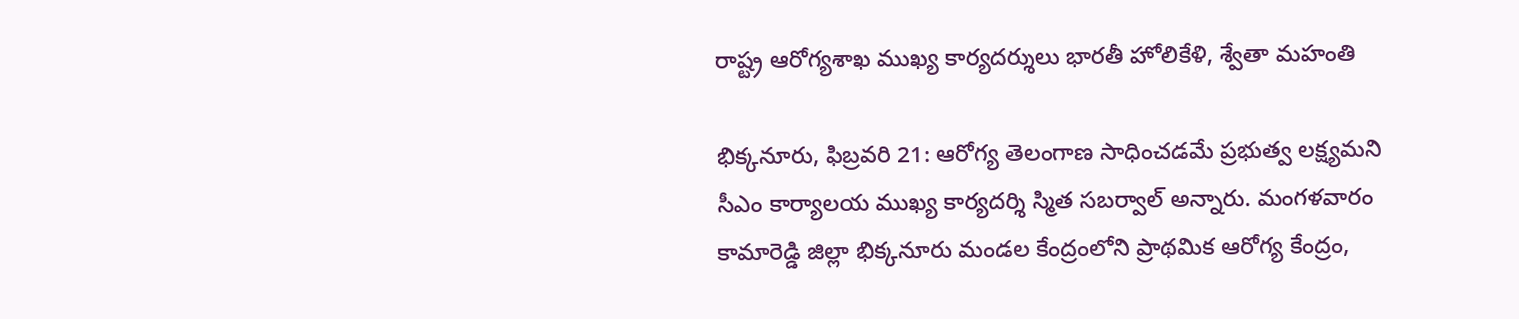రాష్ట్ర ఆరోగ్యశాఖ ముఖ్య కార్యదర్శులు భారతీ హోలికేళి, శ్వేతా మహంతి

భిక్కనూరు, ఫిబ్రవరి 21: ఆరోగ్య తెలంగాణ సాధించడమే ప్రభుత్వ లక్ష్యమని సీఎం కార్యాలయ ముఖ్య కార్యదర్శి స్మిత సబర్వాల్‌ అన్నారు. మంగళవారం కామారెడ్డి జిల్లా భిక్కనూరు మండల కేంద్రంలోని ప్రాథమిక ఆరోగ్య కేంద్రం,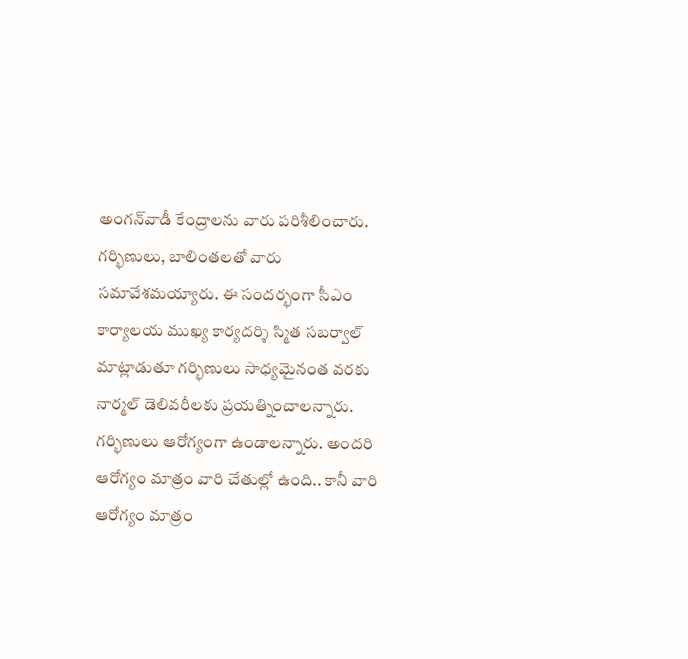అంగన్‌వాడీ కేంద్రాలను వారు పరిశీలించారు. గర్భిణులు, బాలింతలతో వారు సమావేశమయ్యారు. ఈ సందర్భంగా సీఎం కార్యాలయ ముఖ్య కార్యదర్శి స్మిత సబర్వాల్‌ మాట్లాడుతూ గర్భిణులు సాధ్యమైనంత వరకు నార్మల్‌ డెలివరీలకు ప్రయత్నించాలన్నారు. గర్భిణులు ఆరోగ్యంగా ఉండాలన్నారు. అందరి ఆరోగ్యం మాత్రం వారి చేతుల్లో ఉంది.. కానీ వారి ఆరోగ్యం మాత్రం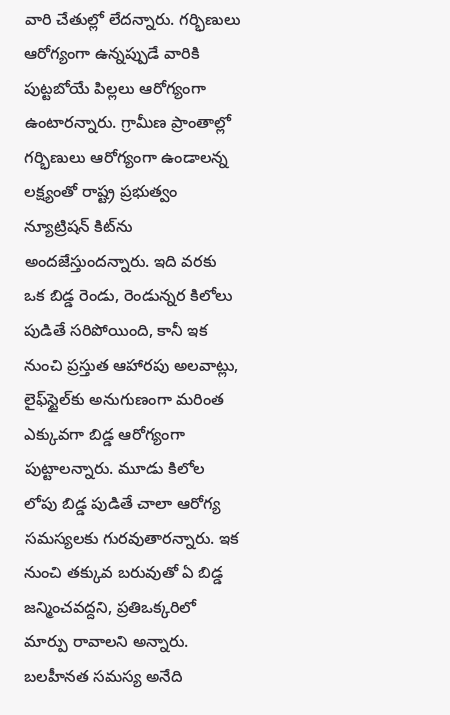వారి చేతుల్లో లేదన్నారు. గర్భిణులు ఆరోగ్యంగా ఉన్నప్పుడే వారికి పుట్టబోయే పిల్లలు ఆరోగ్యంగా ఉంటారన్నారు. గ్రామీణ ప్రాంతాల్లో గర్భిణులు ఆరోగ్యంగా ఉండాలన్న లక్ష్యంతో రాష్ట్ర ప్రభుత్వం న్యూట్రిషన్‌ కిట్‌ను అందజేస్తుందన్నారు. ఇది వరకు ఒక బిడ్డ రెండు, రెండున్నర కిలోలు పుడితే సరిపోయింది, కానీ ఇక నుంచి ప్రస్తుత ఆహారపు అలవాట్లు, లైఫ్‌స్టైల్‌కు అనుగుణంగా మరింత ఎక్కువగా బిడ్డ ఆరోగ్యంగా పుట్టాలన్నారు. మూడు కిలోల లోపు బిడ్డ పుడితే చాలా ఆరోగ్య సమస్యలకు గురవుతారన్నారు. ఇక నుంచి తక్కువ బరువుతో ఏ బిడ్డ జన్మించవద్దని, ప్రతిఒక్కరిలో మార్పు రావాలని అన్నారు. బలహీనత సమస్య అనేది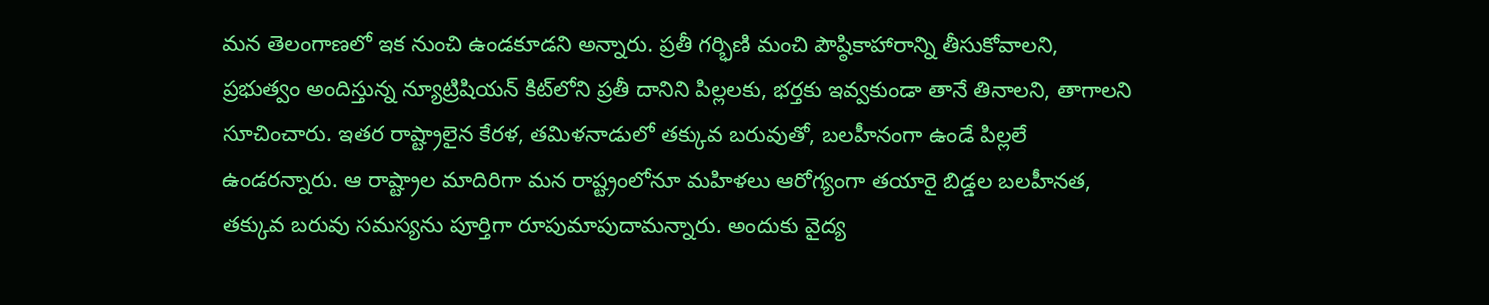మన తెలంగాణలో ఇక నుంచి ఉండకూడని అన్నారు. ప్రతీ గర్భిణి మంచి పౌష్ఠికాహారాన్ని తీసుకోవాలని, ప్రభుత్వం అందిస్తున్న న్యూట్రిషియన్‌ కిట్‌లోని ప్రతీ దానిని పిల్లలకు, భర్తకు ఇవ్వకుండా తానే తినాలని, తాగాలని సూచించారు. ఇతర రాష్ట్రాలైన కేరళ, తమిళనాడులో తక్కువ బరువుతో, బలహీనంగా ఉండే పిల్లలే ఉండరన్నారు. ఆ రాష్ట్రాల మాదిరిగా మన రాష్ట్రంలోనూ మహిళలు ఆరోగ్యంగా తయారై బిడ్డల బలహీనత, తక్కువ బరువు సమస్యను పూర్తిగా రూపుమాపుదామన్నారు. అందుకు వైద్య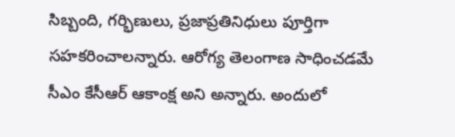సిబ్బంది, గర్భిణులు, ప్రజాప్రతినిధులు పూర్తిగా సహకరించాలన్నారు. ఆరోగ్య తెలంగాణ సాధించడమే సీఎం కేసీఆర్‌ ఆకాంక్ష అని అన్నారు. అందులో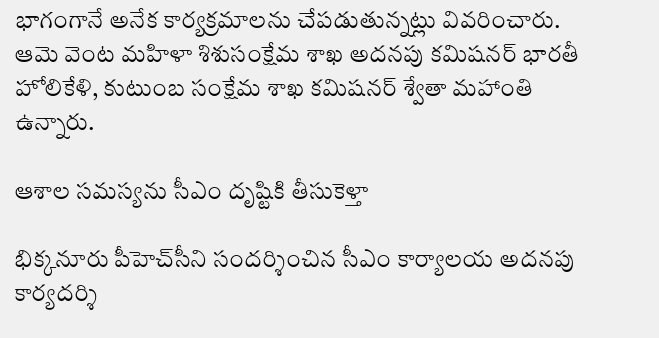భాగంగానే అనేక కార్యక్రమాలను చేపడుతున్నట్లు వివరించారు. ఆమె వెంట మహిళా శిశుసంక్షేమ శాఖ అదనపు కమిషనర్‌ భారతీ హోలికేళి, కుటుంబ సంక్షేమ శాఖ కమిషనర్‌ శ్వేతా మహాంతి ఉన్నారు.

ఆశాల సమస్యను సీఎం దృష్టికి తీసుకెళ్తా

భిక్కనూరు పీహెచ్‌సీని సందర్శించిన సీఎం కార్యాలయ అదనపు కార్యదర్శి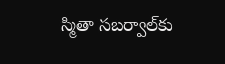స్మితా సబర్వాల్‌కు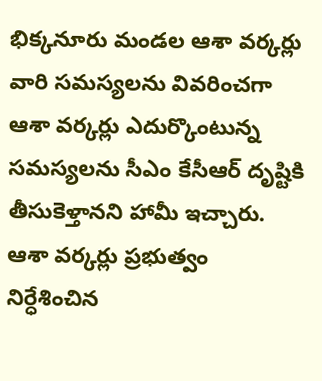భిక్కనూరు మండల ఆశా వర్కర్లు వారి సమస్యలను వివరించగా ఆశా వర్కర్లు ఎదుర్కొంటున్న సమస్యలను సీఎం కేసీఆర్‌ దృష్టికి తీసుకెళ్తానని హామీ ఇచ్చారు. ఆశా వర్కర్లు ప్రభుత్వం నిర్ధేశించిన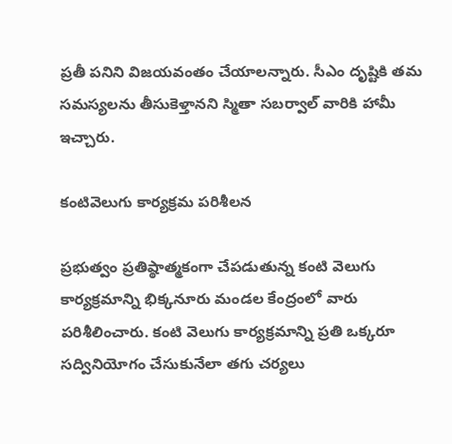ప్రతీ పనిని విజయవంతం చేయాలన్నారు. సీఎం దృష్టికి తమ సమస్యలను తీసుకెళ్తానని స్మితా సబర్వాల్‌ వారికి హామీ ఇచ్చారు.

కంటివెలుగు కార్యక్రమ పరిశీలన

ప్రభుత్వం ప్రతిష్ఠాత్మకంగా చేపడుతున్న కంటి వెలుగు కార్యక్రమాన్ని భిక్కనూరు మండల కేంద్రంలో వారు పరిశీలించారు. కంటి వెలుగు కార్యక్రమాన్ని ప్రతి ఒక్కరూ సద్వినియోగం చేసుకునేలా తగు చర్యలు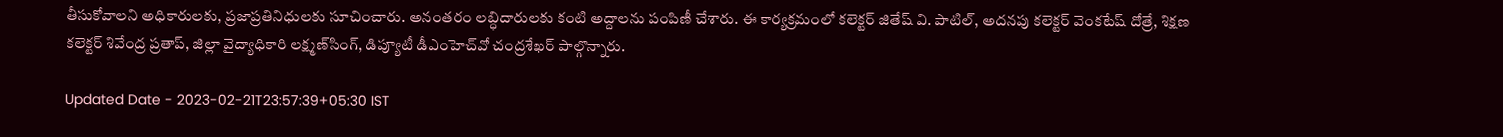తీసుకోవాలని అధికారులకు, ప్రజాప్రతినిధులకు సూచించారు. అనంతరం లబ్ధిదారులకు కంటి అద్దాలను పంపిణీ చేశారు. ఈ కార్యక్రమంలో కలెక్టర్‌ జితేష్‌ వి. పాటిల్‌, అదనపు కలెక్టర్‌ వెంకటేష్‌ దోత్రే, శిక్షణ కలెక్టర్‌ శివేంద్ర ప్రతాప్‌, జిల్లా వైద్యాధికారి లక్ష్మణ్‌సింగ్‌, డిప్యూటీ డీఎంహెచ్‌వో చంద్రశేఖర్‌ పాల్గొన్నారు.

Updated Date - 2023-02-21T23:57:39+05:30 IST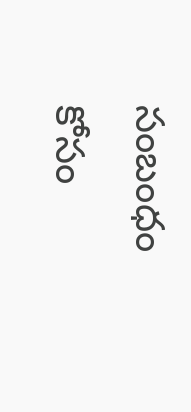సంబంధం కోసం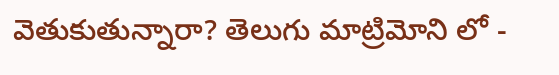వెతుకుతున్నారా? తెలుగు మాట్రిమోని లో -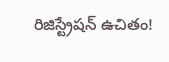రిజిస్ట్రేషన్ ఉచితం!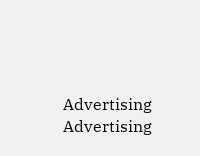Advertising
Advertising